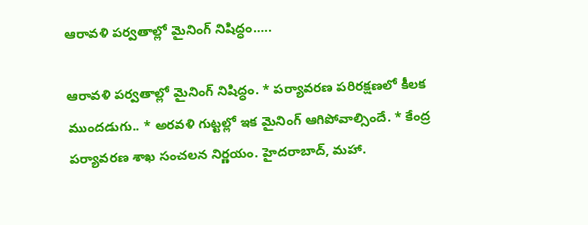ఆరావళి పర్వతాల్లో మైనింగ్ నిషిద్ధం…..

ఆరావళి పర్వతాల్లో మైనింగ్ నిషిద్ధం. * పర్యావరణ పరిరక్షణలో కీలక ముందడుగు.. * అరవళి గుట్టల్లో ఇక మైనింగ్ ఆగిపోవాల్సిందే. * కేంద్ర పర్యావరణ శాఖ సంచలన నిర్ణయం. హైదరాబాద్, మహా.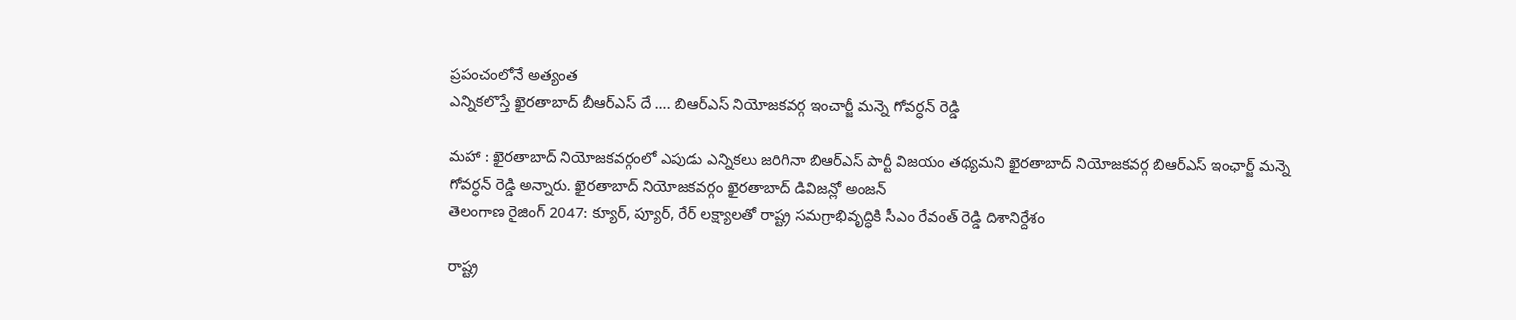ప్రపంచంలోనే అత్యంత
ఎన్నికలొస్తే ఖైరతాబాద్ బీఆర్ఎస్ దే …. బిఆర్ఎస్ నియోజకవర్గ ఇంచార్జీ మన్నె గోవర్ధన్ రెడ్డి

మహా : ఖైరతాబాద్ నియోజకవర్గంలో ఎపుడు ఎన్నికలు జరిగినా బిఆర్ఎస్ పార్టీ విజయం తథ్యమని ఖైరతాబాద్ నియోజకవర్గ బిఆర్ఎస్ ఇంఛార్జ్ మన్నె గోవర్ధన్ రెడ్డి అన్నారు. ఖైరతాబాద్ నియోజకవర్గం ఖైరతాబాద్ డివిజన్లో అంజన్
తెలంగాణ రైజింగ్ 2047: క్యూర్, ప్యూర్, రేర్ లక్ష్యాలతో రాష్ట్ర సమగ్రాభివృద్ధికి సీఎం రేవంత్ రెడ్డి దిశానిర్దేశం

రాష్ట్ర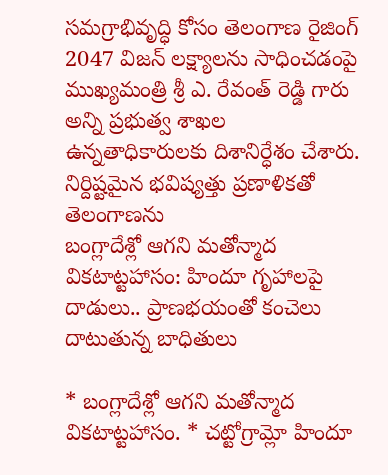సమగ్రాభివృద్ధి కోసం తెలంగాణ రైజింగ్ 2047 విజన్ లక్ష్యాలను సాధించడంపై ముఖ్యమంత్రి శ్రీ ఎ. రేవంత్ రెడ్డి గారు అన్ని ప్రభుత్వ శాఖల ఉన్నతాధికారులకు దిశానిర్ధేశం చేశారు. నిర్దిష్టమైన భవిష్యత్తు ప్రణాళికతో తెలంగాణను
బంగ్లాదేశ్లో ఆగని మతోన్మాద వికటాట్టహాసం: హిందూ గృహాలపై దాడులు.. ప్రాణభయంతో కంచెలు దాటుతున్న బాధితులు

* బంగ్లాదేశ్లో ఆగని మతోన్మాద వికటాట్టహాసం. * చట్టోగ్రామ్లో హిందూ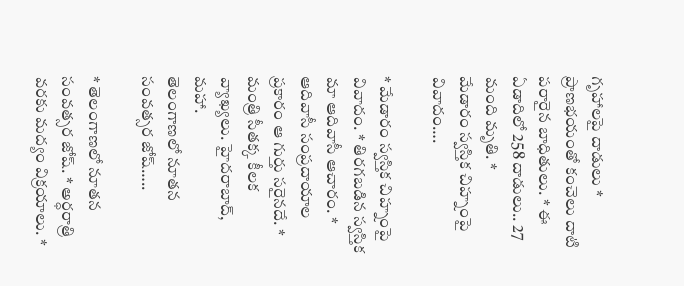గృహాలపై దాడులు * ప్రాణభయంతో కంచెలు దాటి పరారైన బాధితులు. * ఈ ఏడాదిలో 258 దాడులు.. 27 మంది మృతి. *
మేడారం స్వస్తిక చిహ్నంపై వివాదం….

* మేడారం స్వస్తిక చిహ్నంపై వివాదం. * తిరగబడిన స్వస్తిక మా ఆదివాసీ ఆచారం. * ఆదివాసీ సంప్రదాయాల ప్రకారం ఆ గుర్తు సరైనదే. * మంత్రి సీతక్క కీలక వ్యాఖ్యలు. హైదరాబాద్, మహా.
తెలంగాణలో నూతన సంవత్సర జోష్…..

* తెలంగాణలో నూతన సంవత్సర జోష్. * అర్ధరాత్రి వరకు మద్యం విక్రయాలు. *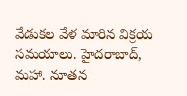వేడుకల వేళ మారిన విక్రయ సమయాలు. హైదరాబాద్, మహా. నూతన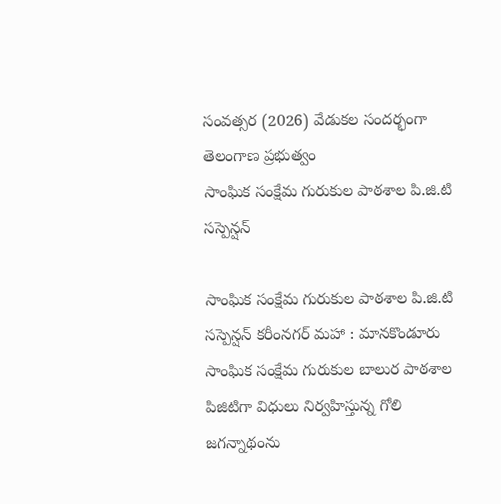సంవత్సర (2026) వేడుకల సందర్భంగా తెలంగాణ ప్రభుత్వం
సాంఘిక సంక్షేమ గురుకుల పాఠశాల పి.జి.టి సస్పెన్షన్

సాంఘిక సంక్షేమ గురుకుల పాఠశాల పి.జి.టి సస్పెన్షన్ కరీంనగర్ మహా : మానకొండూరు సాంఘిక సంక్షేమ గురుకుల బాలుర పాఠశాల పిజిటిగా విధులు నిర్వహిస్తున్న గోలి జగన్నాథంను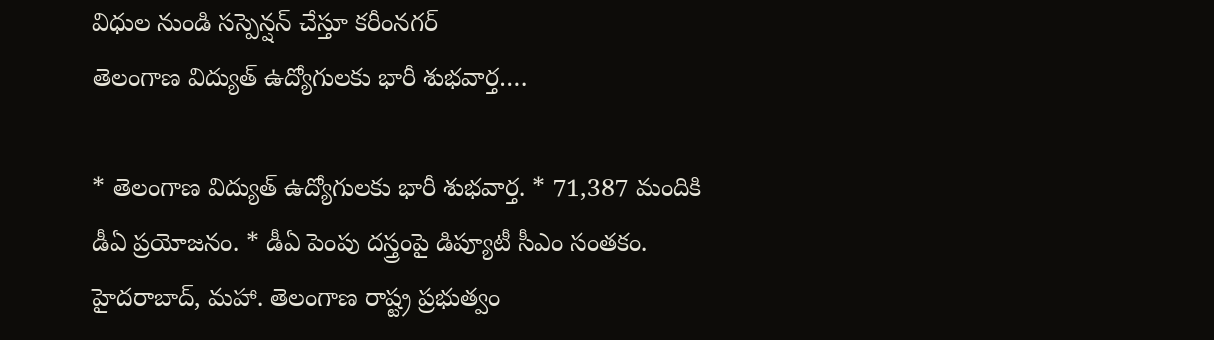విధుల నుండి సస్పెన్షన్ చేస్తూ కరీంనగర్
తెలంగాణ విద్యుత్ ఉద్యోగులకు భారీ శుభవార్త….

* తెలంగాణ విద్యుత్ ఉద్యోగులకు భారీ శుభవార్త. * 71,387 మందికి డీఏ ప్రయోజనం. * డీఏ పెంపు దస్త్రంపై డిప్యూటీ సీఎం సంతకం. హైదరాబాద్, మహా. తెలంగాణ రాష్ట్ర ప్రభుత్వం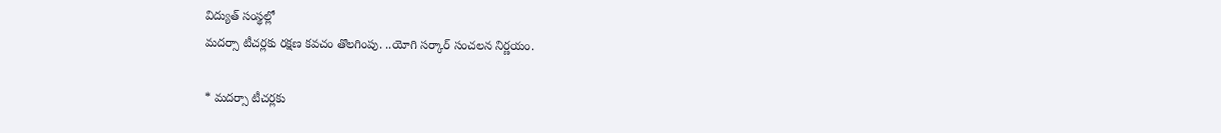విద్యుత్ సంస్థల్లో
మదర్సా టీచర్లకు రక్షణ కవచం తొలగింపు. ..యోగి సర్కార్ సంచలన నిర్ణయం.

* మదర్సా టీచర్లకు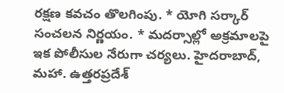రక్షణ కవచం తొలగింపు. * యోగి సర్కార్ సంచలన నిర్ణయం. * మదర్సాల్లో అక్రమాలపై ఇక పోలీసుల నేరుగా చర్యలు. హైదరాబాద్, మహా. ఉత్తరప్రదేశ్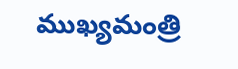ముఖ్యమంత్రి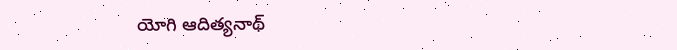యోగి ఆదిత్యనాథ్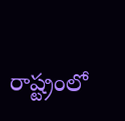రాష్ట్రంలో